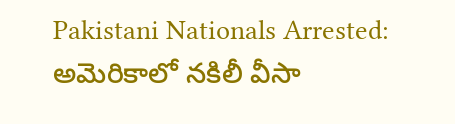Pakistani Nationals Arrested: అమెరికాలో నకిలీ వీసా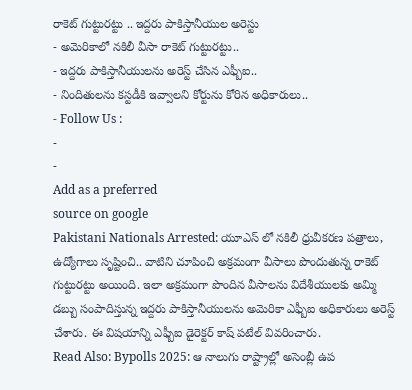రాకెట్ గుట్టురట్టు .. ఇద్దరు పాకిస్తానీయుల అరెస్టు
- అమెరికాలో నకిలీ వీసా రాకెట్ గుట్టురట్టు..
- ఇద్దరు పాకిస్తానీయులను అరెస్ట్ చేసిన ఎఫ్బీఐ..
- నిందితులను కస్టడీకి ఇవ్వాలని కోర్టును కోరిన అధికారులు..
- Follow Us :
-
-
Add as a preferred
source on google
Pakistani Nationals Arrested: యూఎస్ లో నకిలీ ధ్రువీకరణ పత్రాలు, ఉద్యోగాలు సృష్టించి.. వాటిని చూపించి అక్రమంగా వీసాలు పొందుతున్న రాకెట్ గుట్టురట్టు అయింది. ఇలా అక్రమంగా పొందిన వీసాలను విదేశీయులకు అమ్మి డబ్బు సంపాదిస్తున్న ఇద్దరు పాకిస్తానీయులను అమెరికా ఎఫ్బీఐ అధికారులు అరెస్ట్ చేశారు. ఈ విషయాన్ని ఎఫ్బీఐ డైరెక్టర్ కాష్ పటేల్ వివరించారు.
Read Also: Bypolls 2025: ఆ నాలుగు రాష్ట్రాల్లో అసెంబ్లీ ఉప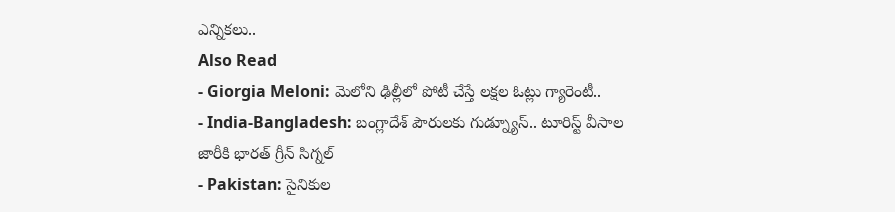ఎన్నికలు..
Also Read
- Giorgia Meloni: మెలోని ఢిల్లీలో పోటీ చేస్తే లక్షల ఓట్లు గ్యారెంటీ..
- India-Bangladesh: బంగ్లాదేశ్ పౌరులకు గుడ్న్యూస్.. టూరిస్ట్ వీసాల జారీకి భారత్ గ్రీన్ సిగ్నల్
- Pakistan: సైనికుల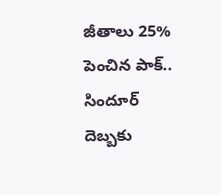జీతాలు 25% పెంచిన పాక్.. సిందూర్ దెబ్బకు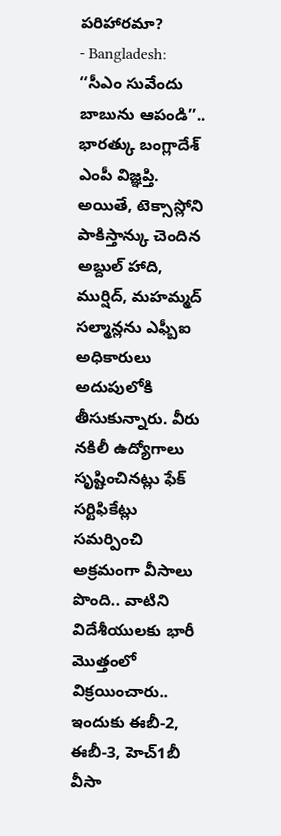పరిహారమా?
- Bangladesh: ‘‘సీఎం సువేందు బాబును ఆపండి’’.. భారత్కు బంగ్లాదేశ్ ఎంపీ విజ్ఞప్తి.
అయితే, టెక్సాస్లోని పాకిస్తాన్కు చెందిన అబ్దుల్ హాది, ముర్షిద్, మహమ్మద్ సల్మాన్లను ఎఫ్బీఐ అధికారులు అదుపులోకి తీసుకున్నారు. వీరు నకిలీ ఉద్యోగాలు సృష్టించినట్లు ఫేక్ సర్టిఫికేట్లు సమర్పించి అక్రమంగా వీసాలు పొంది.. వాటిని విదేశీయులకు భారీ మొత్తంలో విక్రయించారు.. ఇందుకు ఈబీ-2, ఈబీ-3, హెచ్1బీ వీసా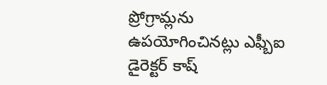ప్రోగ్రామ్లను ఉపయోగించినట్లు ఎఫ్బీఐ డైరెక్టర్ కాష్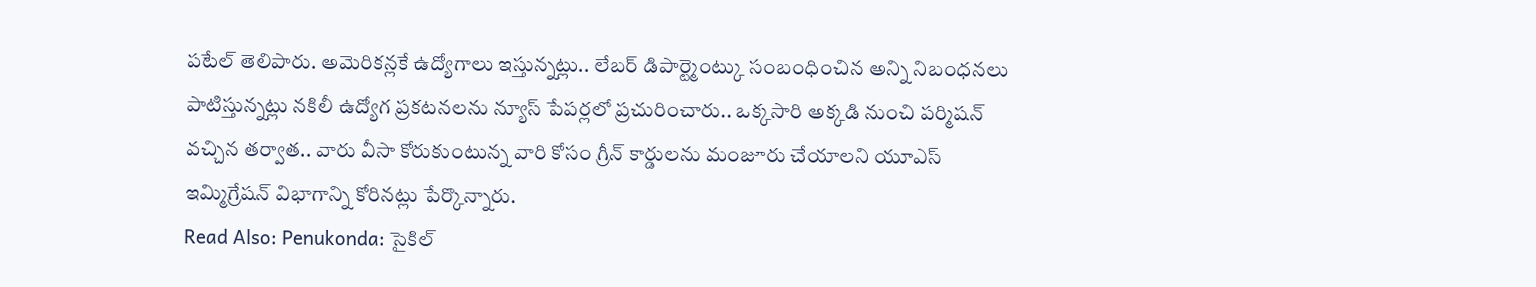పటేల్ తెలిపారు. అమెరికన్లకే ఉద్యోగాలు ఇస్తున్నట్లు.. లేబర్ డిపార్ట్మెంట్కు సంబంధించిన అన్ని నిబంధనలు పాటిస్తున్నట్లు నకిలీ ఉద్యోగ ప్రకటనలను న్యూస్ పేపర్లలో ప్రచురించారు.. ఒక్కసారి అక్కడి నుంచి పర్మిషన్ వచ్చిన తర్వాత.. వారు వీసా కోరుకుంటున్న వారి కోసం గ్రీన్ కార్డులను మంజూరు చేయాలని యూఎస్ ఇమ్మిగ్రేషన్ విభాగాన్ని కోరినట్లు పేర్కొన్నారు.
Read Also: Penukonda: సైకిల్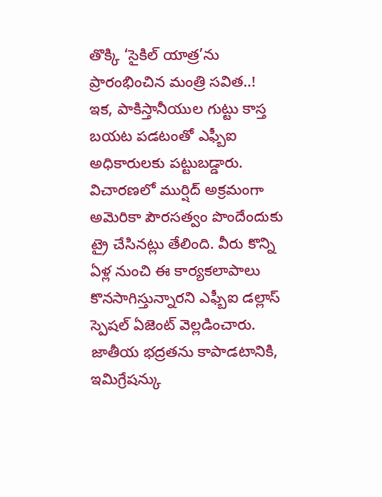తొక్కి ‘సైకిల్ యాత్ర’ను ప్రారంభించిన మంత్రి సవిత..!
ఇక, పాకిస్తానీయుల గుట్టు కాస్త బయట పడటంతో ఎఫ్బీఐ అధికారులకు పట్టుబడ్డారు. విచారణలో ముర్షిద్ అక్రమంగా అమెరికా పౌరసత్వం పొందేందుకు ట్రై చేసినట్లు తేలింది. వీరు కొన్ని ఏళ్ల నుంచి ఈ కార్యకలాపాలు కొనసాగిస్తున్నారని ఎఫ్బీఐ డల్లాస్ స్పెషల్ ఏజెంట్ వెల్లడించారు. జాతీయ భద్రతను కాపాడటానికి, ఇమిగ్రేషన్కు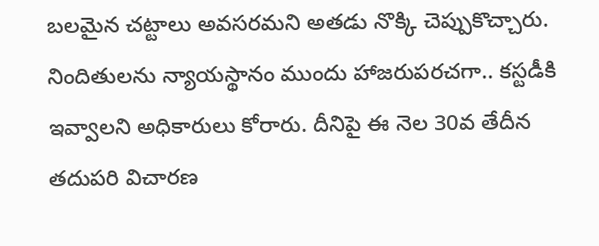బలమైన చట్టాలు అవసరమని అతడు నొక్కి చెప్పుకొచ్చారు. నిందితులను న్యాయస్థానం ముందు హాజరుపరచగా.. కస్టడీకి ఇవ్వాలని అధికారులు కోరారు. దీనిపై ఈ నెల 30వ తేదీన తదుపరి విచారణ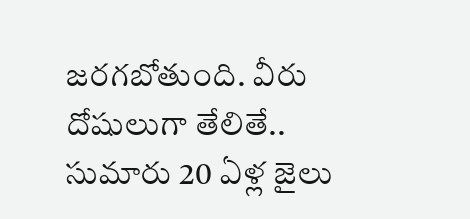జరగబోతుంది. వీరు దోషులుగా తేలితే.. సుమారు 20 ఏళ్ల జైలు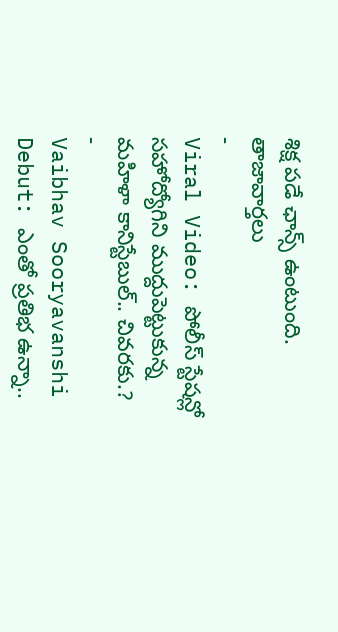శిక్ష పడే ఛాన్స్ ఉంటుంది.
తాజావార్తలు
-
Viral Video: పోలీస్ స్టేషన్లో సహోద్యోగిని ముద్దుపెట్టుకున్న మహిళా కానిస్టేబుల్.. చివరకు.?
-
Vaibhav Sooryavanshi Debut: ఎంతో ప్రతిభ ఉన్నా..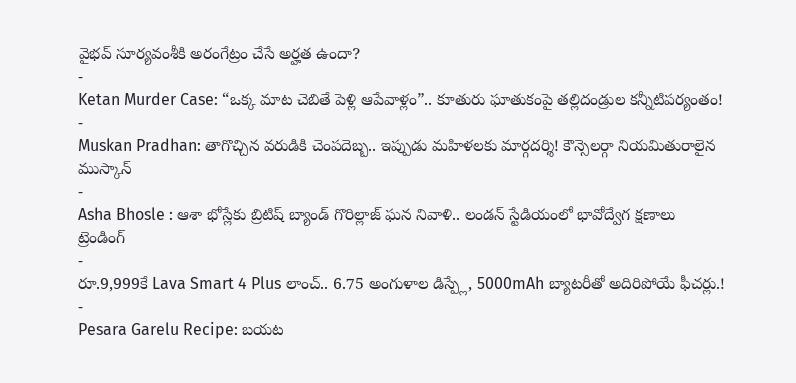వైభవ్ సూర్యవంశీకి అరంగేట్రం చేసే అర్హత ఉందా?
-
Ketan Murder Case: “ఒక్క మాట చెబితే పెళ్లి ఆపేవాళ్లం”.. కూతురు ఘాతుకంపై తల్లిదండ్రుల కన్నీటిపర్యంతం!
-
Muskan Pradhan: తాగొచ్చిన వరుడికి చెంపదెబ్బ.. ఇప్పుడు మహిళలకు మార్గదర్శి! కౌన్సెలర్గా నియమితురాలైన ముస్కాన్
-
Asha Bhosle : ఆశా భోస్లేకు బ్రిటిష్ బ్యాండ్ గొరిల్లాజ్ ఘన నివాళి.. లండన్ స్టేడియంలో భావోద్వేగ క్షణాలు
ట్రెండింగ్
-
రూ.9,999కే Lava Smart 4 Plus లాంచ్.. 6.75 అంగుళాల డిస్ప్లే, 5000mAh బ్యాటరీతో అదిరిపోయే ఫీచర్లు.!
-
Pesara Garelu Recipe: బయట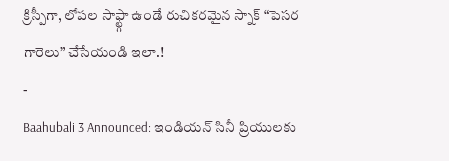క్రిస్పీగా, లోపల సాఫ్ట్గా ఉండే రుచికరమైన స్నాక్ “పెసర గారెలు” చేసేయండి ఇలా.!
-
Baahubali 3 Announced: ఇండియన్ సినీ ప్రియులకు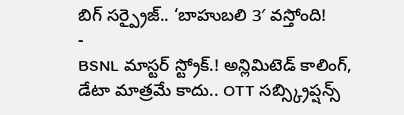బిగ్ సర్ప్రైజ్.. ‘బాహుబలి 3′ వస్తోంది!
-
BSNL మాస్టర్ స్ట్రోక్.! అన్లిమిటెడ్ కాలింగ్, డేటా మాత్రమే కాదు.. OTT సబ్స్క్రిప్షన్స్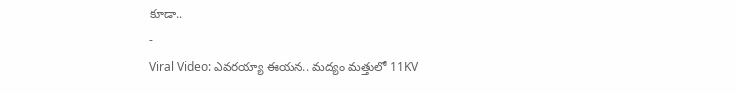కూడా..
-
Viral Video: ఎవరయ్యా ఈయన.. మద్యం మత్తులో 11KV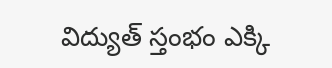విద్యుత్ స్తంభం ఎక్కి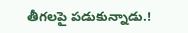తీగలపై పడుకున్నాడు.!